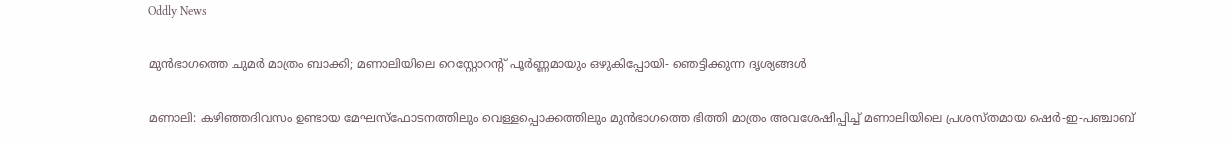Oddly News

മുന്‍ഭാഗത്തെ ചുമർ മാത്രം ബാക്കി; മണാലിയിലെ റെസ്റ്റോറന്റ് പൂര്‍ണ്ണമായും ഒഴുകിപ്പോയി- ഞെട്ടിക്കുന്ന ദൃശ്യങ്ങൾ

മണാലി: കഴിഞ്ഞദിവസം ഉണ്ടായ മേഘസ്‌ഫോടനത്തിലും വെള്ളപ്പൊക്കത്തിലും മുന്‍ഭാഗത്തെ ഭിത്തി മാത്രം അവശേഷിപ്പിച്ച് മണാലിയിലെ പ്രശസ്തമായ ഷെര്‍-ഇ-പഞ്ചാബ്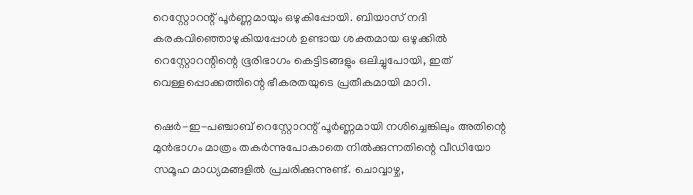റെസ്റ്റോറന്റ് പൂര്‍ണ്ണമായും ഒഴുകിപ്പോയി. ബിയാസ് നദി കരകവിഞ്ഞൊഴുകിയപ്പോള്‍ ഉണ്ടായ ശക്തമായ ഒഴുക്കില്‍ റെസ്റ്റോറന്റിന്റെ ഭൂരിഭാഗം കെട്ടിടങ്ങളും ഒലിച്ചുപോയി, ഇത് വെള്ളപ്പൊക്കത്തിന്റെ ഭീകരതയുടെ പ്രതീകമായി മാറി.

ഷെര്‍-ഇ-പഞ്ചാബ് റെസ്റ്റോറന്റ് പൂര്‍ണ്ണമായി നശിച്ചെങ്കിലും അതിന്റെ മുന്‍ഭാഗം മാത്രം തകര്‍ന്നുപോകാതെ നില്‍ക്കുന്നതിന്റെ വീഡിയോ സമൂഹ മാധ്യമങ്ങളില്‍ പ്രചരിക്കുന്നുണ്ട്. ചൊവ്വാഴ്ച,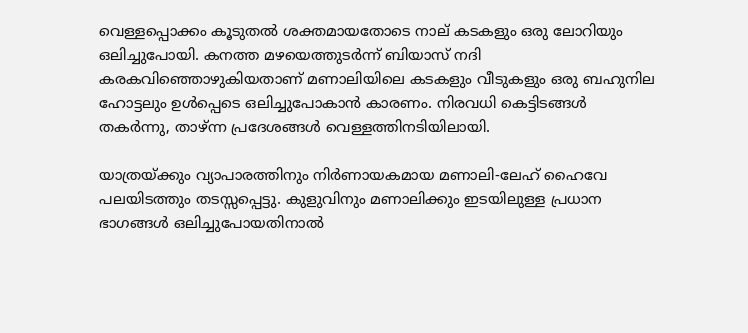വെള്ളപ്പൊക്കം കൂടുതല്‍ ശക്തമായതോടെ നാല് കടകളും ഒരു ലോറിയും ഒലിച്ചുപോയി. കനത്ത മഴയെത്തുടര്‍ന്ന് ബിയാസ് നദി കരകവിഞ്ഞൊഴുകിയതാണ് മണാലിയിലെ കടകളും വീടുകളും ഒരു ബഹുനില ഹോട്ടലും ഉള്‍പ്പെടെ ഒലിച്ചുപോകാന്‍ കാരണം. നിരവധി കെട്ടിടങ്ങള്‍ തകര്‍ന്നു, താഴ്ന്ന പ്രദേശങ്ങള്‍ വെള്ളത്തിനടിയിലായി.

യാത്രയ്ക്കും വ്യാപാരത്തിനും നിര്‍ണായകമായ മണാലി-ലേഹ് ഹൈവേ പലയിടത്തും തടസ്സപ്പെട്ടു. കുളുവിനും മണാലിക്കും ഇടയിലുള്ള പ്രധാന ഭാഗങ്ങള്‍ ഒലിച്ചുപോയതിനാല്‍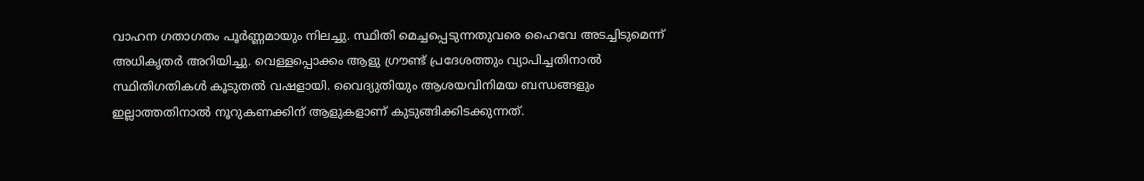വാഹന ഗതാഗതം പൂര്‍ണ്ണമായും നിലച്ചു. സ്ഥിതി മെച്ചപ്പെടുന്നതുവരെ ഹൈവേ അടച്ചിടുമെന്ന് അധികൃതര്‍ അറിയിച്ചു. വെള്ളപ്പൊക്കം ആളു ഗ്രൗണ്ട് പ്രദേശത്തും വ്യാപിച്ചതിനാല്‍ സ്ഥിതിഗതികള്‍ കൂടുതല്‍ വഷളായി. വൈദ്യുതിയും ആശയവിനിമയ ബന്ധങ്ങളും ഇല്ലാത്തതിനാല്‍ നൂറുകണക്കിന് ആളുകളാണ് കുടുങ്ങിക്കിടക്കുന്നത്.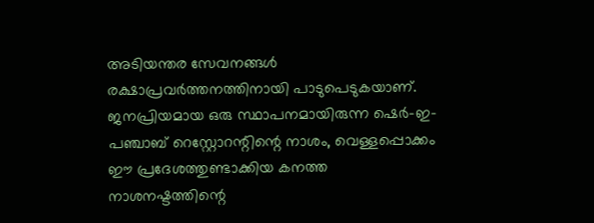അടിയന്തര സേവനങ്ങള്‍ രക്ഷാപ്രവര്‍ത്തനത്തിനായി പാടുപെടുകയാണ്. ജനപ്രിയമായ ഒരു സ്ഥാപനമായിരുന്ന ഷെര്‍-ഇ-പഞ്ചാബ് റെസ്റ്റോറന്റിന്റെ നാശം, വെള്ളപ്പൊക്കം ഈ പ്രദേശത്തുണ്ടാക്കിയ കനത്ത നാശനഷ്ടത്തിന്റെ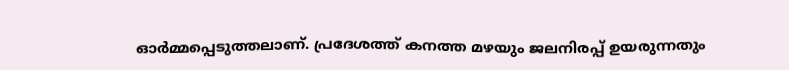ഓര്‍മ്മപ്പെടുത്തലാണ്. പ്രദേശത്ത് കനത്ത മഴയും ജലനിരപ്പ് ഉയരുന്നതും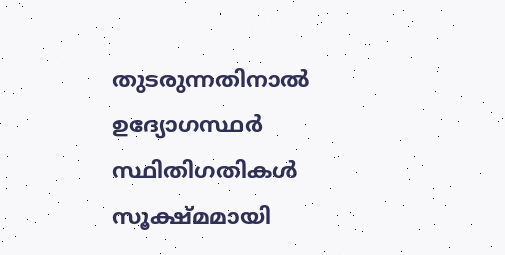തുടരുന്നതിനാല്‍ ഉദ്യോഗസ്ഥര്‍ സ്ഥിതിഗതികള്‍ സൂക്ഷ്മമായി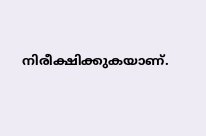നിരീക്ഷിക്കുകയാണ്.